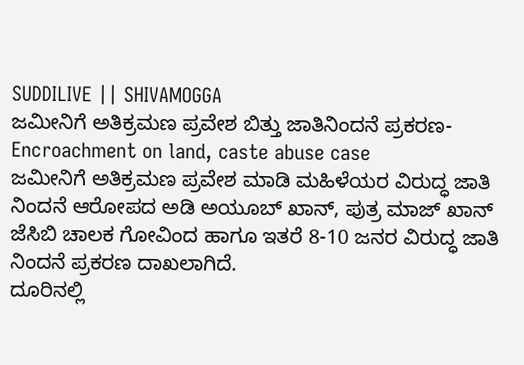SUDDILIVE || SHIVAMOGGA
ಜಮೀನಿಗೆ ಅತಿಕ್ರಮಣ ಪ್ರವೇಶ ಬಿತ್ತು ಜಾತಿನಿಂದನೆ ಪ್ರಕರಣ-Encroachment on land, caste abuse case
ಜಮೀನಿಗೆ ಅತಿಕ್ರಮಣ ಪ್ರವೇಶ ಮಾಡಿ ಮಹಿಳೆಯರ ವಿರುದ್ಧ ಜಾತಿ ನಿಂದನೆ ಆರೋಪದ ಅಡಿ ಅಯೂಬ್ ಖಾನ್, ಪುತ್ರ ಮಾಜ್ ಖಾನ್ ಜೆಸಿಬಿ ಚಾಲಕ ಗೋವಿಂದ ಹಾಗೂ ಇತರೆ 8-10 ಜನರ ವಿರುದ್ಧ ಜಾತಿ ನಿಂದನೆ ಪ್ರಕರಣ ದಾಖಲಾಗಿದೆ.
ದೂರಿನಲ್ಲಿ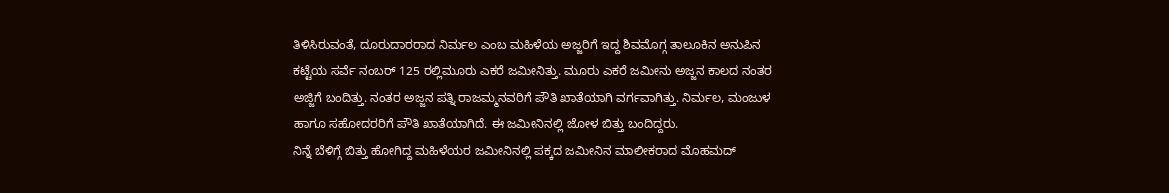ತಿಳಿಸಿರುವಂತೆ, ದೂರುದಾರರಾದ ನಿರ್ಮಲ ಎಂಬ ಮಹಿಳೆಯ ಅಜ್ಜರಿಗೆ ಇದ್ದ ಶಿವಮೊಗ್ಗ ತಾಲೂಕಿನ ಅನುಪಿನ ಕಟ್ಟೆಯ ಸರ್ವೆ ನಂಬರ್ 125 ರಲ್ಲಿಮೂರು ಎಕರೆ ಜಮೀನಿತ್ತು. ಮೂರು ಎಕರೆ ಜಮೀನು ಅಜ್ಜನ ಕಾಲದ ನಂತರ ಅಜ್ಜಿಗೆ ಬಂದಿತ್ತು. ನಂತರ ಅಜ್ಜನ ಪತ್ನಿ ರಾಜಮ್ಮನವರಿಗೆ ಪೌತಿ ಖಾತೆಯಾಗಿ ವರ್ಗವಾಗಿತ್ತು. ನಿರ್ಮಲ, ಮಂಜುಳ ಹಾಗೂ ಸಹೋದರರಿಗೆ ಪೌತಿ ಖಾತೆಯಾಗಿದೆ. ಈ ಜಮೀನಿನಲ್ಲಿ ಜೋಳ ಬಿತ್ತು ಬಂದಿದ್ದರು.
ನಿನ್ನೆ ಬೆಳಿಗ್ಗೆ ಬಿತ್ತು ಹೋಗಿದ್ದ ಮಹಿಳೆಯರ ಜಮೀನಿನಲ್ಲಿ ಪಕ್ಕದ ಜಮೀನಿನ ಮಾಲೀಕರಾದ ಮೊಹಮದ್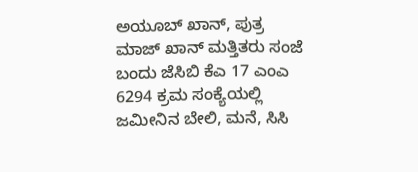ಅಯೂಬ್ ಖಾನ್, ಪುತ್ರ ಮಾಜ್ ಖಾನ್ ಮತ್ತಿತರು ಸಂಜೆ ಬಂದು ಜೆಸಿಬಿ ಕೆಎ 17 ಎಂಎ 6294 ಕ್ರಮ ಸಂಕ್ಯೆಯಲ್ಲಿ ಜಮೀನಿನ ಬೇಲಿ, ಮನೆ, ಸಿಸಿ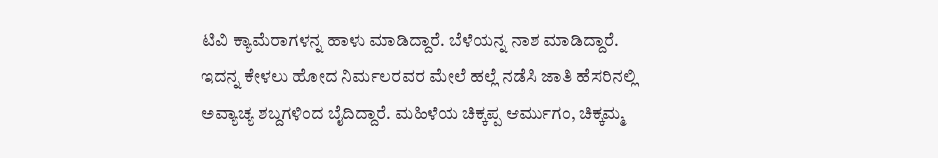ಟಿವಿ ಕ್ಯಾಮೆರಾಗಳನ್ನ ಹಾಳು ಮಾಡಿದ್ದಾರೆ. ಬೆಳೆಯನ್ನ ನಾಶ ಮಾಡಿದ್ದಾರೆ.
ಇದನ್ನ ಕೇಳಲು ಹೋದ ನಿರ್ಮಲರವರ ಮೇಲೆ ಹಲ್ಲೆ ನಡೆಸಿ ಜಾತಿ ಹೆಸರಿನಲ್ಲಿ ಅವ್ಯಾಚ್ಯ ಶಬ್ದಗಳಿಂದ ಬೈದಿದ್ದಾರೆ. ಮಹಿಳೆಯ ಚಿಕ್ಕಪ್ಪ ಆರ್ಮುಗಂ, ಚಿಕ್ಕಮ್ಮ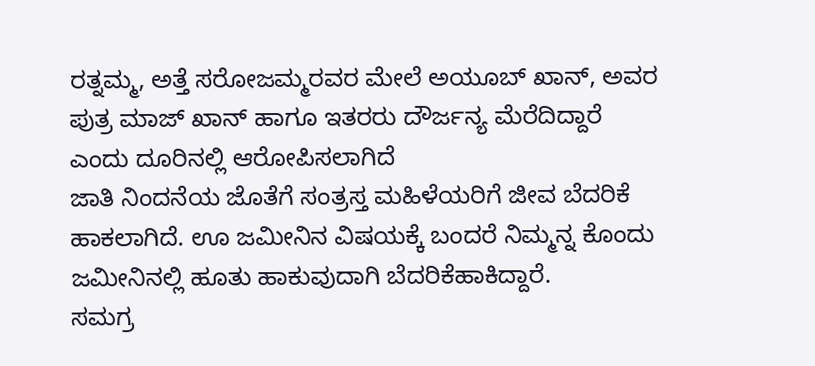ರತ್ನಮ್ಮ, ಅತ್ತೆ ಸರೋಜಮ್ಮರವರ ಮೇಲೆ ಅಯೂಬ್ ಖಾನ್, ಅವರ ಪುತ್ರ ಮಾಜ್ ಖಾನ್ ಹಾಗೂ ಇತರರು ದೌರ್ಜನ್ಯ ಮೆರೆದಿದ್ದಾರೆ ಎಂದು ದೂರಿನಲ್ಲಿ ಆರೋಪಿಸಲಾಗಿದೆ
ಜಾತಿ ನಿಂದನೆಯ ಜೊತೆಗೆ ಸಂತ್ರಸ್ತ ಮಹಿಳೆಯರಿಗೆ ಜೀವ ಬೆದರಿಕೆ ಹಾಕಲಾಗಿದೆ. ಊ ಜಮೀನಿನ ವಿಷಯಕ್ಕೆ ಬಂದರೆ ನಿಮ್ಮನ್ನ ಕೊಂದು ಜಮೀನಿನಲ್ಲಿ ಹೂತು ಹಾಕುವುದಾಗಿ ಬೆದರಿಕೆಹಾಕಿದ್ದಾರೆ.
ಸಮಗ್ರ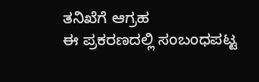ತನಿಖೆಗೆ ಆಗ್ರಹ
ಈ ಪ್ರಕರಣದಲ್ಲಿ ಸಂಬಂಧಪಟ್ಟ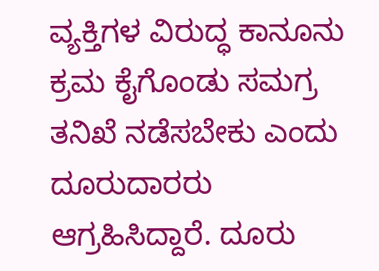ವ್ಯಕ್ತಿಗಳ ವಿರುದ್ಧ ಕಾನೂನು ಕ್ರಮ ಕೈಗೊಂಡು ಸಮಗ್ರ ತನಿಖೆ ನಡೆಸಬೇಕು ಎಂದು ದೂರುದಾರರು ಆಗ್ರಹಿಸಿದ್ದಾರೆ. ದೂರು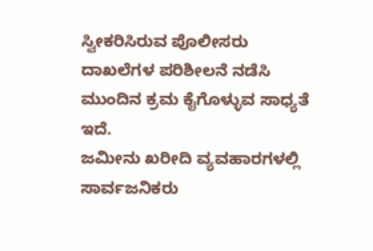ಸ್ವೀಕರಿಸಿರುವ ಪೊಲೀಸರು ದಾಖಲೆಗಳ ಪರಿಶೀಲನೆ ನಡೆಸಿ ಮುಂದಿನ ಕ್ರಮ ಕೈಗೊಳ್ಳುವ ಸಾಧ್ಯತೆ ಇದೆ.
ಜಮೀನು ಖರೀದಿ ವ್ಯವಹಾರಗಳಲ್ಲಿ ಸಾರ್ವಜನಿಕರು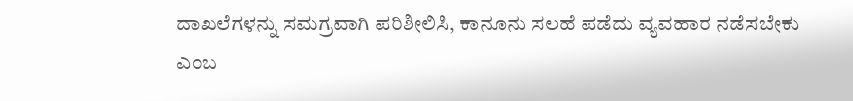ದಾಖಲೆಗಳನ್ನು ಸಮಗ್ರವಾಗಿ ಪರಿಶೀಲಿಸಿ, ಕಾನೂನು ಸಲಹೆ ಪಡೆದು ವ್ಯವಹಾರ ನಡೆಸಬೇಕು ಎಂಬ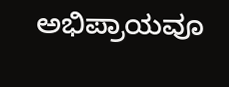ಅಭಿಪ್ರಾಯವೂ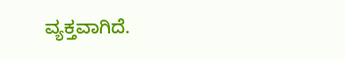ವ್ಯಕ್ತವಾಗಿದೆ.